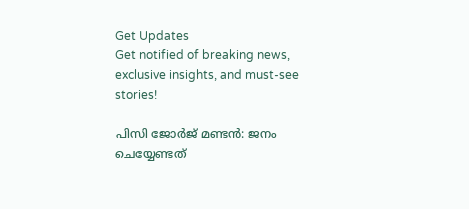Get Updates
Get notified of breaking news, exclusive insights, and must-see stories!

പിസി ജോര്‍ജ് മണ്ടന്‍: ജനം ചെയ്യേണ്ടത്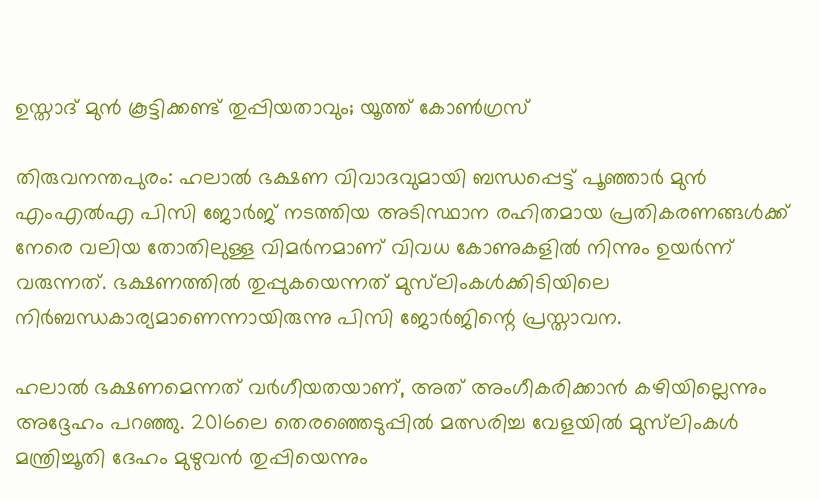ഉസ്താദ് മുന്‍ കൂട്ടിക്കണ്ട് തുപ്പിയതാവും; യൂത്ത് കോണ്‍ഗ്രസ്

തിരുവനന്തപുരം: ഹലാല്‍ ഭക്ഷണ വിവാദവുമായി ബന്ധപ്പെട്ട് പൂഞ്ഞാര്‍ മുന്‍ എംഎല്‍എ പിസി ജോര്‍ജ് നടത്തിയ അടിസ്ഥാന രഹിതമായ പ്രതികരണങ്ങള്‍ക്ക് നേരെ വലിയ തോതിലുള്ള വിമര്‍നമാണ് വിവധ കോണുകളില്‍ നിന്നും ഉയര്‍ന്ന് വരുന്നത്. ഭക്ഷണത്തിൽ തുപ്പുകയെന്നത് മുസ്‌ലിംകൾക്കിടിയിലെ നിർബന്ധകാര്യമാണെന്നായിരുന്നു പിസി ജോര്‍ജിന്റെ പ്രസ്താവന.

ഹലാൽ ഭക്ഷണമെന്നത് വർഗീയതയാണ്, അത് അംഗീകരിക്കാൻ കഴിയില്ലെന്നും അദ്ദേഹം പറഞ്ഞു. 2016ലെ തെരഞ്ഞെടുപ്പിൽ മത്സരിച്ച വേളയിൽ മുസ്‌ലിംകൾ മന്ത്രിച്ചൂതി ദേഹം മുഴുവൻ തുപ്പിയെന്നും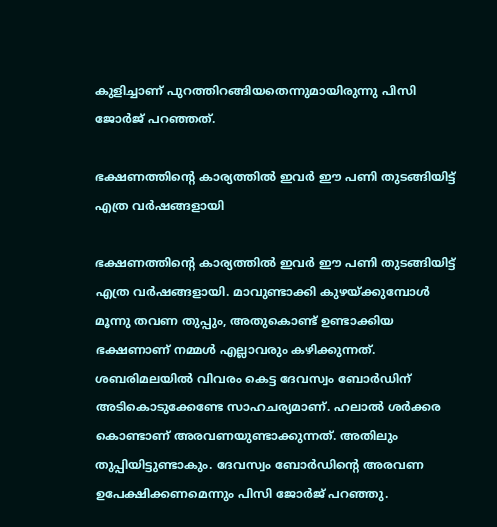കുളിച്ചാണ് പുറത്തിറങ്ങിയതെന്നുമായിരുന്നു പിസി ജോര്‍ജ് പറഞ്ഞത്.

ഭക്ഷണത്തിന്റെ കാര്യത്തില്‍ ഇവര്‍ ഈ പണി തുടങ്ങിയിട്ട് എത്ര വര്‍ഷങ്ങളായി

ഭക്ഷണത്തിന്റെ കാര്യത്തില്‍ ഇവര്‍ ഈ പണി തുടങ്ങിയിട്ട് എത്ര വര്‍ഷങ്ങളായി. മാവുണ്ടാക്കി കുഴയ്ക്കുമ്പോൾ മൂന്നു തവണ തുപ്പും, അതുകൊണ്ട് ഉണ്ടാക്കിയ ഭക്ഷണാണ് നമ്മള്‍ എല്ലാവരും കഴിക്കുന്നത്. ശബരിമലയിൽ വിവരം കെട്ട ദേവസ്വം ബോർഡിന് അടികൊടുക്കേണ്ടേ സാഹചര്യമാണ്. ഹലാൽ ശർക്കര കൊണ്ടാണ് അരവണയുണ്ടാക്കുന്നത്. അതിലും തുപ്പിയിട്ടുണ്ടാകും. ദേവസ്വം ബോർഡിന്റെ അരവണ ഉപേക്ഷിക്കണമെന്നും പിസി ജോര്‍ജ് പറഞ്ഞു.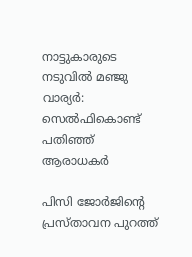നാട്ടുകാരുടെ നടുവില്‍ മഞ്ജു വാര്യര്‍: സെല്‍ഫികൊണ്ട് പതിഞ്ഞ് ആരാധകര്‍

പിസി ജോര്‍ജിന്റെ പ്രസ്താവന പുറത്ത്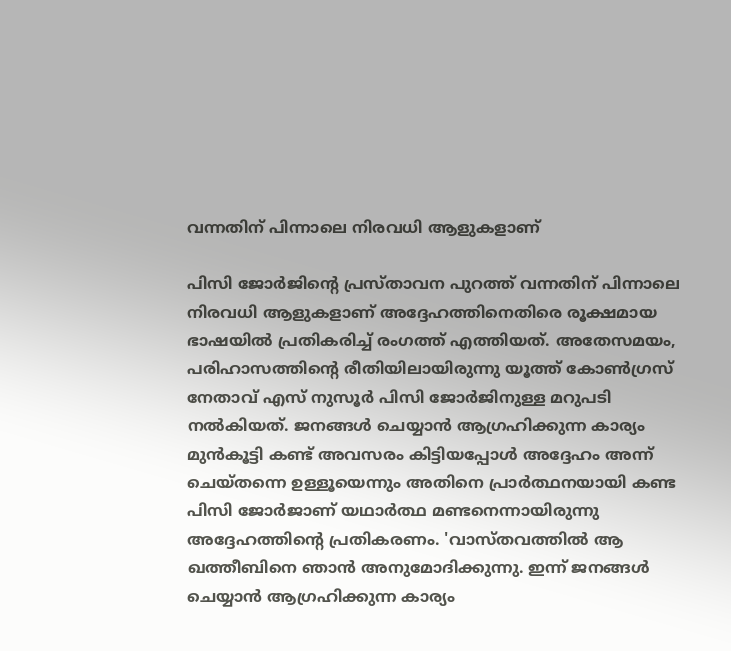വന്നതിന് പിന്നാലെ നിരവധി ആളുകളാണ്

പിസി ജോര്‍ജിന്റെ പ്രസ്താവന പുറത്ത് വന്നതിന് പിന്നാലെ നിരവധി ആളുകളാണ് അദ്ദേഹത്തിനെതിരെ രൂക്ഷമായ ഭാഷയില്‍ പ്രതികരിച്ച് രംഗത്ത് എത്തിയത്. അതേസമയം, പരിഹാസത്തിന്റെ രീതിയിലായിരുന്നു യൂത്ത് കോണ്‍ഗ്രസ് നേതാവ് എസ് നുസൂര്‍ പിസി ജോര്‍ജിനുള്ള മറുപടി നല്‍കിയത്. ജനങ്ങള്‍ ചെയ്യാന്‍ ആഗ്രഹിക്കുന്ന കാര്യം മുന്‍കൂട്ടി കണ്ട് അവസരം കിട്ടിയപ്പോള്‍ അദ്ദേഹം അന്ന് ചെയ്തന്നെ ഉള്ളൂയെന്നും അതിനെ പ്രാര്‍ത്ഥനയായി കണ്ട പിസി ജോര്‍ജാണ് യഥാര്‍ത്ഥ മണ്ടനെന്നായിരുന്നു അദ്ദേഹത്തിന്റെ പ്രതികരണം. 'വാസ്തവത്തില്‍ ആ ഖത്തീബിനെ ഞാന്‍ അനുമോദിക്കുന്നു. ഇന്ന് ജനങ്ങള്‍ ചെയ്യാന്‍ ആഗ്രഹിക്കുന്ന കാര്യം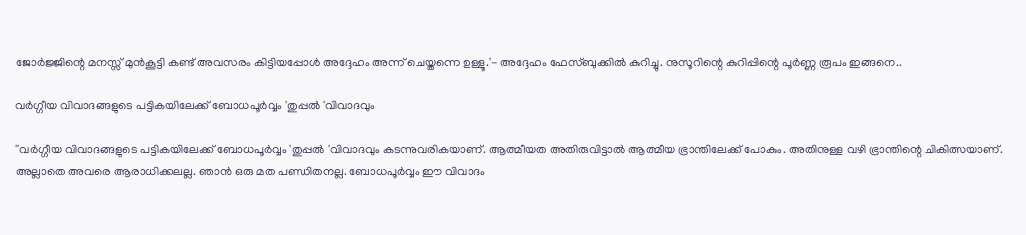ജോര്‍ജ്ജിന്റെ മനസ്സ് മുന്‍കൂട്ടി കണ്ട് അവസരം കിട്ടിയപ്പോള്‍ അദ്ദേഹം അന്ന് ചെയ്തന്നെ ഉള്ളൂ.'- അദ്ദേഹം ഫേസ്ബുക്കില്‍ കുറിച്ചു. നുസൂറിന്റെ കുറിപ്പിന്റെ പൂര്‍ണ്ണ രൂപം ഇങ്ങനെ..

വര്‍ഗ്ഗീയ വിവാദങ്ങളുടെ പട്ടികയിലേക്ക് ബോധപൂര്‍വ്വം 'തുപ്പല്‍ 'വിവാദവും

''വര്‍ഗ്ഗീയ വിവാദങ്ങളുടെ പട്ടികയിലേക്ക് ബോധപൂര്‍വ്വം 'തുപ്പല്‍ 'വിവാദവും കടന്നുവരികയാണ്. ആത്മീയത അതിരുവിട്ടാല്‍ ആത്മീയ ഭ്രാന്തിലേക്ക് പോകും. അതിനുള്ള വഴി ഭ്രാന്തിന്റെ ചികിത്സയാണ്. അല്ലാതെ അവരെ ആരാധിക്കലല്ല. ഞാന്‍ ഒരു മത പണ്ഡിതനല്ല. ബോധപൂര്‍വ്വം ഈ വിവാദം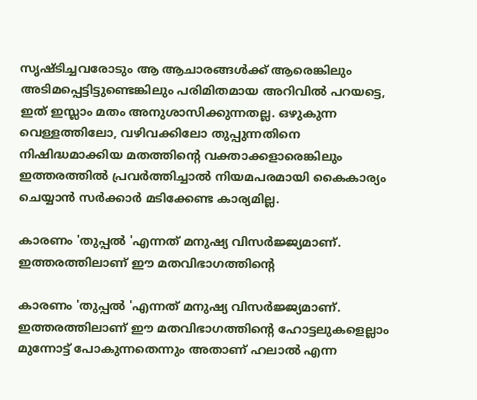സൃഷ്ടിച്ചവരോടും ആ ആചാരങ്ങള്‍ക്ക് ആരെങ്കിലും അടിമപ്പെട്ടിട്ടുണ്ടെങ്കിലും പരിമിതമായ അറിവില്‍ പറയട്ടെ, ഇത് ഇസ്ലാം മതം അനുശാസിക്കുന്നതല്ല. ഒഴുകുന്ന വെള്ളത്തിലോ, വഴിവക്കിലോ തുപ്പുന്നതിനെ നിഷിദ്ധമാക്കിയ മതത്തിന്റെ വക്താക്കളാരെങ്കിലും ഇത്തരത്തില്‍ പ്രവര്‍ത്തിച്ചാല്‍ നിയമപരമായി കൈകാര്യം ചെയ്യാന്‍ സര്‍ക്കാര്‍ മടിക്കേണ്ട കാര്യമില്ല.

കാരണം 'തുപ്പല്‍ 'എന്നത് മനുഷ്യ വിസര്‍ജ്ജ്യമാണ്. ഇത്തരത്തിലാണ് ഈ മതവിഭാഗത്തിന്റെ

കാരണം 'തുപ്പല്‍ 'എന്നത് മനുഷ്യ വിസര്‍ജ്ജ്യമാണ്. ഇത്തരത്തിലാണ് ഈ മതവിഭാഗത്തിന്റെ ഹോട്ടലുകളെല്ലാം മുന്നോട്ട് പോകുന്നതെന്നും അതാണ് ഹലാല്‍ എന്ന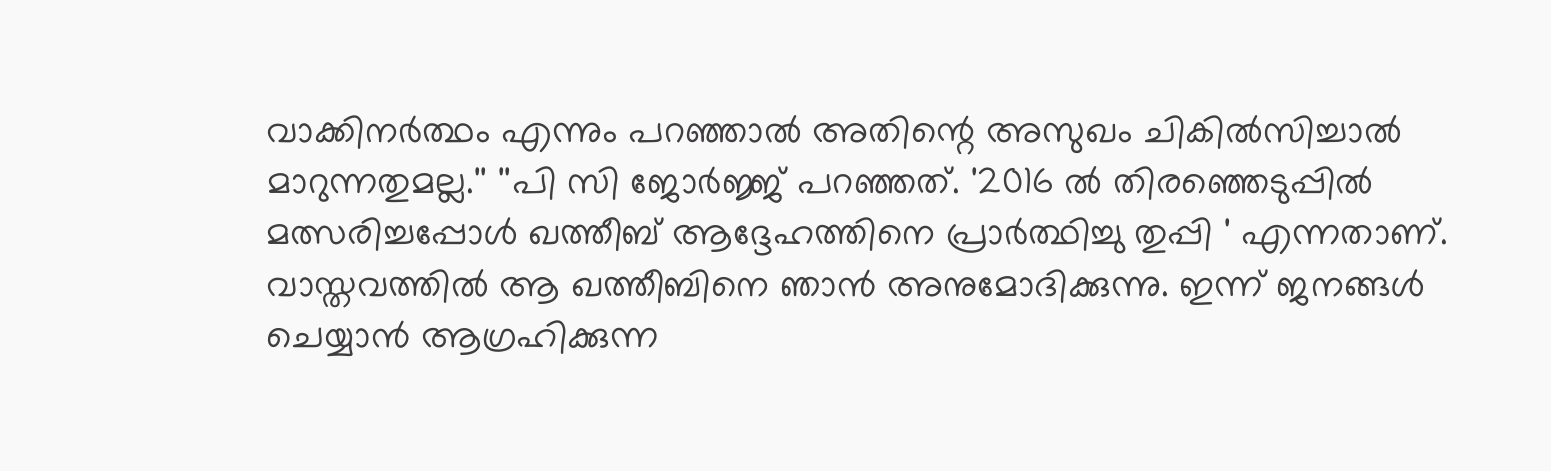വാക്കിനര്‍ത്ഥം എന്നും പറഞ്ഞാല്‍ അതിന്റെ അസുഖം ചികില്‍സിച്ചാല്‍ മാറുന്നതുമല്ല.'' ''പി സി ജോര്‍ജ്ജ് പറഞ്ഞത്. '2016 ല്‍ തിരഞ്ഞെടുപ്പില്‍ മത്സരിച്ചപ്പോള്‍ ഖത്തീബ് ആദ്ദേഹത്തിനെ പ്രാര്‍ത്ഥിച്ചു തുപ്പി ' എന്നതാണ്. വാസ്തവത്തില്‍ ആ ഖത്തീബിനെ ഞാന്‍ അനുമോദിക്കുന്നു. ഇന്ന് ജനങ്ങള്‍ ചെയ്യാന്‍ ആഗ്രഹിക്കുന്ന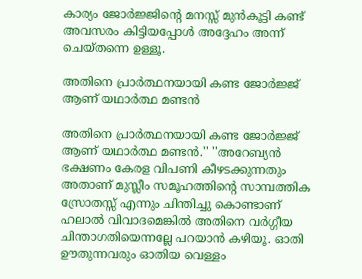കാര്യം ജോര്‍ജ്ജിന്റെ മനസ്സ് മുന്‍കൂട്ടി കണ്ട് അവസരം കിട്ടിയപ്പോള്‍ അദ്ദേഹം അന്ന് ചെയ്തന്നെ ഉള്ളൂ.

അതിനെ പ്രാര്‍ത്ഥനയായി കണ്ട ജോര്‍ജ്ജ് ആണ് യഥാര്‍ത്ഥ മണ്ടന്‍

അതിനെ പ്രാര്‍ത്ഥനയായി കണ്ട ജോര്‍ജ്ജ് ആണ് യഥാര്‍ത്ഥ മണ്ടന്‍.'' ''അറേബ്യന്‍ ഭക്ഷണം കേരള വിപണി കീഴടക്കുന്നതും അതാണ് മുസ്ലീം സമൂഹത്തിന്റെ സാമ്പത്തിക സ്രോതസ്സ് എന്നും ചിന്തിച്ചു കൊണ്ടാണ് ഹലാല്‍ വിവാദമെങ്കില്‍ അതിനെ വര്‍ഗ്ഗീയ ചിന്താഗതിയെന്നല്ലേ പറയാന്‍ കഴിയൂ. ഓതി ഊതുന്നവരും ഓതിയ വെള്ളം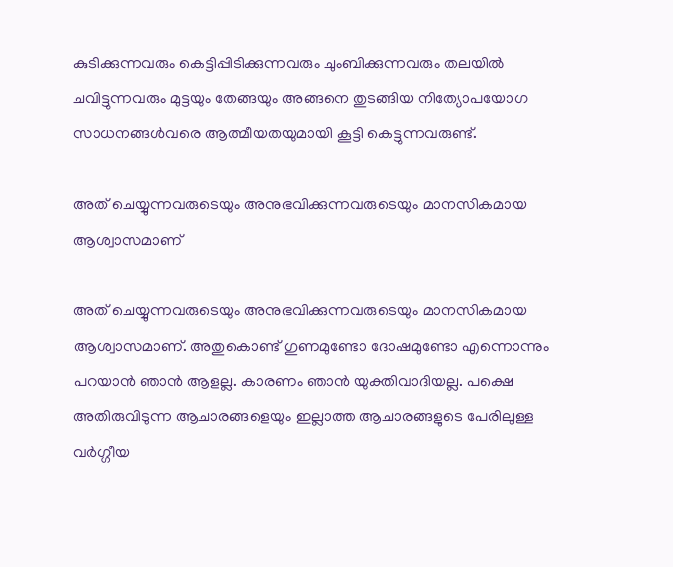കുടിക്കുന്നവരും കെട്ടിപ്പിടിക്കുന്നവരും ചുംബിക്കുന്നവരും തലയില്‍ ചവിട്ടുന്നവരും മുട്ടയും തേങ്ങയും അങ്ങനെ തുടങ്ങിയ നിത്യോപയോഗ സാധനങ്ങള്‍വരെ ആത്മീയതയുമായി കൂട്ടി കെട്ടുന്നവരുണ്ട്.

അത് ചെയ്യുന്നവരുടെയും അനുഭവിക്കുന്നവരുടെയും മാനസികമായ ആശ്വാസമാണ്

അത് ചെയ്യുന്നവരുടെയും അനുഭവിക്കുന്നവരുടെയും മാനസികമായ ആശ്വാസമാണ്. അതുകൊണ്ട് ഗുണമുണ്ടോ ദോഷമുണ്ടോ എന്നൊന്നും പറയാന്‍ ഞാന്‍ ആളല്ല. കാരണം ഞാന്‍ യുക്തിവാദിയല്ല. പക്ഷെ അതിരുവിടുന്ന ആചാരങ്ങളെയും ഇല്ലാത്ത ആചാരങ്ങളുടെ പേരിലുള്ള വര്‍ഗ്ഗീയ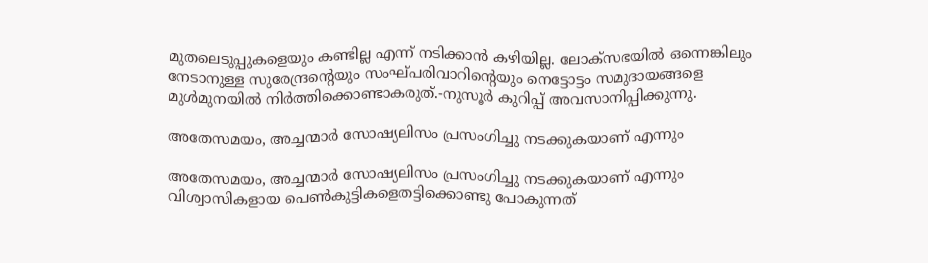മുതലെടുപ്പുകളെയും കണ്ടില്ല എന്ന് നടിക്കാന്‍ കഴിയില്ല. ലോക്‌സഭയില്‍ ഒന്നെങ്കിലും നേടാനുള്ള സുരേന്ദ്രന്റെയും സംഘ്പരിവാറിന്റെയും നെട്ടോട്ടം സമുദായങ്ങളെ മുള്‍മുനയില്‍ നിര്‍ത്തിക്കൊണ്ടാകരുത്.-നുസൂര്‍ കുറിപ്പ് അവസാനിപ്പിക്കുന്നു.

അതേസമയം, അച്ചന്മാർ സോഷ്യലിസം പ്രസംഗിച്ചു നടക്കുകയാണ് എന്നും

അതേസമയം, അച്ചന്മാർ സോഷ്യലിസം പ്രസംഗിച്ചു നടക്കുകയാണ് എന്നും വിശ്വാസികളായ പെണ്‍കുട്ടികളെതട്ടിക്കൊണ്ടു പോകുന്നത്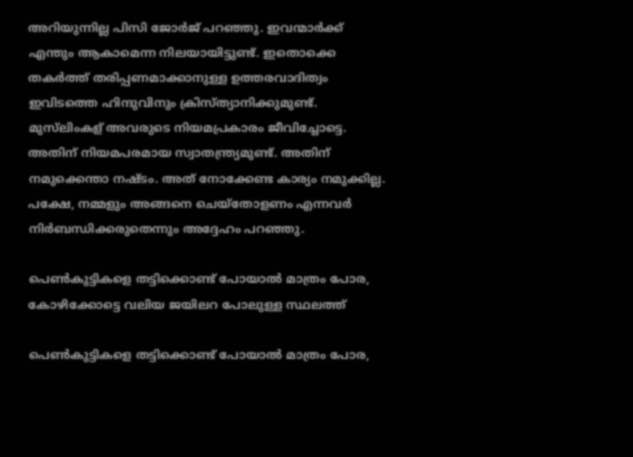അറിയുന്നില്ല പിസി ജോര്‍ജ് പറഞ്ഞു. ഇവന്മാർക്ക് എന്തും ആകാമെന്ന നിലയായിട്ടുണ്ട്. ഇതൊക്കെ തകർത്ത് തരിപ്പണമാക്കാനുള്ള ഉത്തരവാദിത്വം ഇവിടത്തെ ഹിന്ദുവിനും ക്രിസ്ത്യാനിക്കുമുണ്ട്. മുസ്‌ലിംകള് അവരുടെ നിയമപ്രകാരം ജീവിച്ചോട്ടെ. അതിന് നിയമപരമായ സ്വാതന്ത്ര്യമുണ്ട്. അതിന് നമുക്കെന്താ നഷ്ടം. അത് നോക്കേണ്ട കാര്യം നമുക്കില്ല. പക്ഷേ, നമ്മളും അങ്ങനെ ചെയ്‌തോളണം എന്നവർ നിർബന്ധിക്കരുതെന്നും അദ്ദേഹം പറഞ്ഞു.

പെണ്‍കുട്ടികളെ തട്ടിക്കൊണ്ട് പോയാല്‍ മാത്രം പോര, കോഴിക്കോട്ടെ വലിയ ജയിലറ പോലുള്ള സ്ഥലത്ത്

പെണ്‍കുട്ടികളെ തട്ടിക്കൊണ്ട് പോയാല്‍ മാത്രം പോര,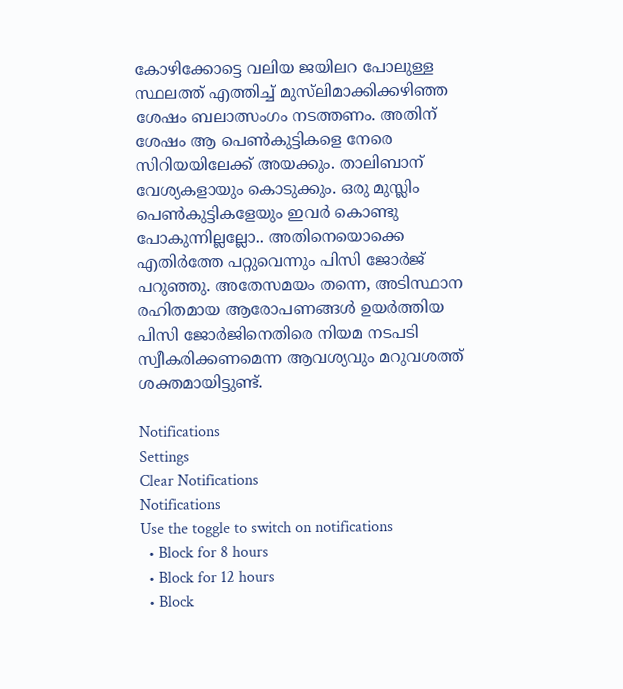കോഴിക്കോട്ടെ വലിയ ജയിലറ പോലുള്ള സ്ഥലത്ത് എത്തിച്ച് മുസ്‌ലിമാക്കിക്കഴിഞ്ഞ ശേഷം ബലാത്സംഗം നടത്തണം. അതിന് ശേഷം ആ പെണ്‍കുട്ടികളെ നേരെ സിറിയയിലേക്ക് അയക്കും. താലിബാന് വേശ്യകളായും കൊടുക്കും. ഒരു മുസ്ലിം പെണ്‍കുട്ടികളേയും ഇവര്‍ കൊണ്ടു പോകുന്നില്ലല്ലോ.. അതിനെയൊക്കെ എതിര്‍ത്തേ പറ്റുവെന്നും പിസി ജോര്‍ജ് പറുഞ്ഞു. അതേസമയം തന്നെ, അടിസ്ഥാന രഹിതമായ ആരോപണങ്ങള്‍ ഉയര്‍ത്തിയ പിസി ജോര്‍ജിനെതിരെ നിയമ നടപടി സ്വീകരിക്കണമെന്ന ആവശ്യവും മറുവശത്ത് ശക്തമായിട്ടുണ്ട്.

Notifications
Settings
Clear Notifications
Notifications
Use the toggle to switch on notifications
  • Block for 8 hours
  • Block for 12 hours
  • Block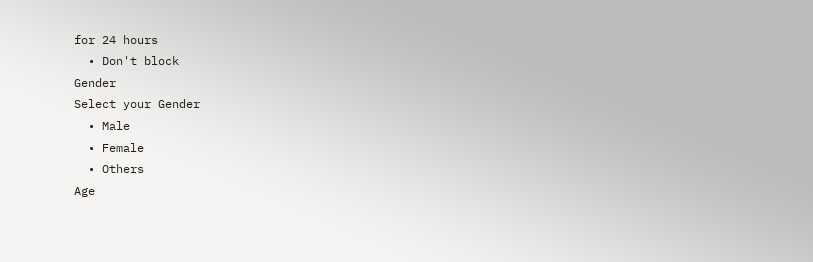for 24 hours
  • Don't block
Gender
Select your Gender
  • Male
  • Female
  • Others
Age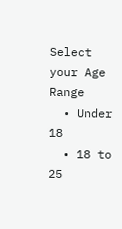Select your Age Range
  • Under 18
  • 18 to 25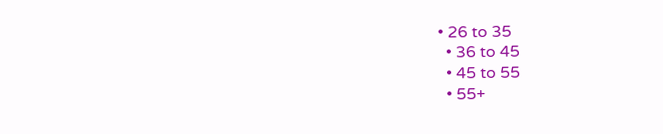• 26 to 35
  • 36 to 45
  • 45 to 55
  • 55+